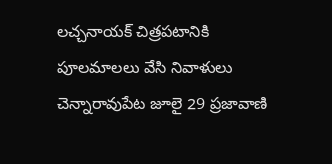లచ్చనాయక్ చిత్రపటానికి పూలమాలలు వేసి నివాళులు
చెన్నారావుపేట జూలై 29 ప్రజావాణి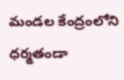మండల కేంద్రంలోని ధర్మతండా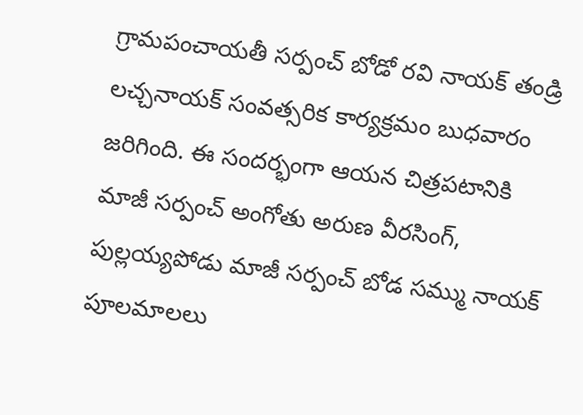గ్రామపంచాయతీ సర్పంచ్ బోడో రవి నాయక్ తండ్రి లచ్చనాయక్ సంవత్సరిక కార్యక్రమం బుధవారం జరిగింది. ఈ సందర్భంగా ఆయన చిత్రపటానికి మాజీ సర్పంచ్ అంగోతు అరుణ వీరసింగ్, పుల్లయ్యపోడు మాజీ సర్పంచ్ బోడ సమ్ము నాయక్ పూలమాలలు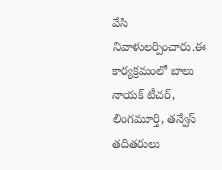వేసి నివాళులర్పించారు.ఈ కార్యక్రమంలో బాలు నాయక్ టీచర్, లింగమూర్తి, తన్వేస్ తదితరులు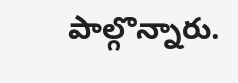పాల్గొన్నారు.